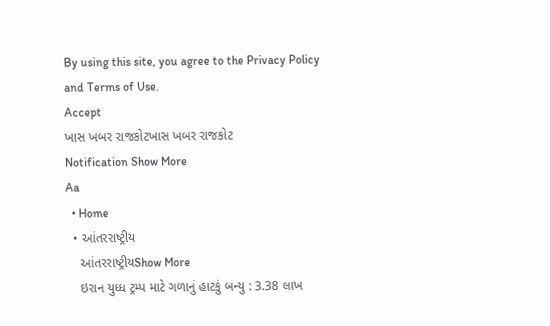By using this site, you agree to the Privacy Policy and Terms of Use.
Accept
ખાસ ખબર રાજકોટખાસ ખબર રાજકોટ
Notification Show More
Aa
  • Home
  • આંતરરાષ્ટ્રીય
    આંતરરાષ્ટ્રીયShow More
    ઇરાન યુધ્ધ ટ્રમ્પ માટે ગળાનું હાટકું બન્યુ : 3.38 લાખ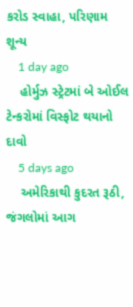કરોડ સ્વાહા, પરિણામ શૂન્ય
    1 day ago
    હોર્મુઝ સ્ટ્રેટમાં બે ઓઈલ ટેન્કરોમાં વિસ્ફોટ થયાનો દાવો
    5 days ago
    અમેરિકાથી કુદરત રૂઠી, જંગલોમાં આગ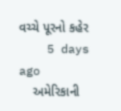વચ્ચે પૂરનો કહેર
    5 days ago
    અમેરિકાની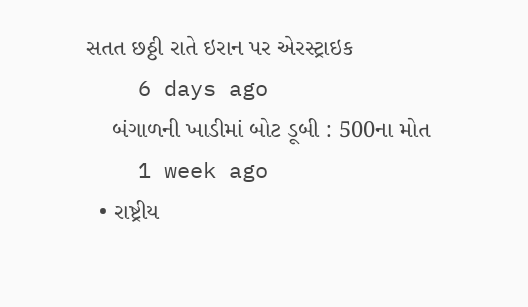સતત છઠ્ઠી રાતે ઇરાન પર એરસ્ટ્રાઇક
    6 days ago
    બંગાળની ખાડીમાં બોટ ડૂબી : 500ના મોત
    1 week ago
  • રાષ્ટ્રીય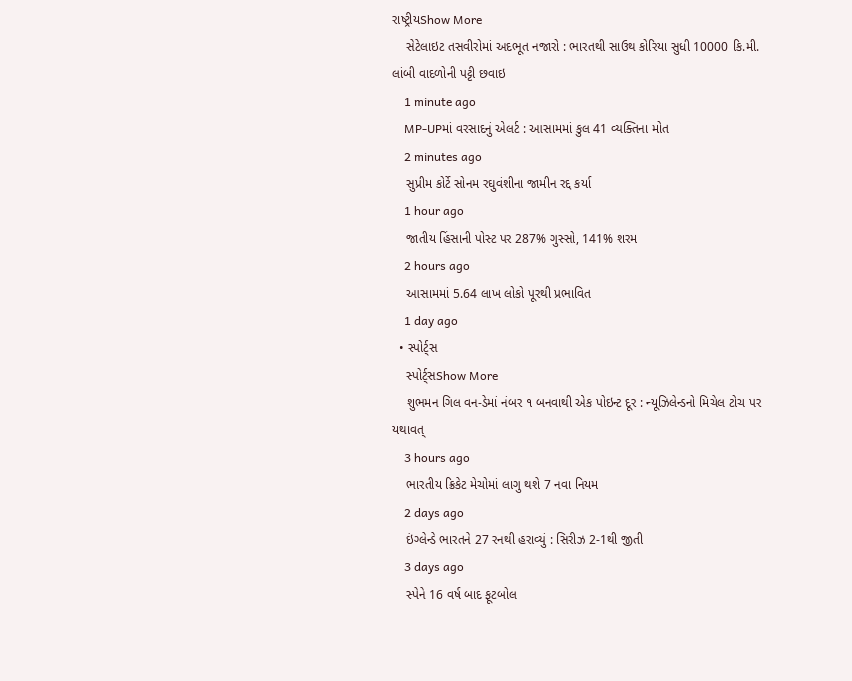રાષ્ટ્રીયShow More
    સેટેલાઇટ તસવીરોમાં અદભૂત નજારો : ભારતથી સાઉથ કોરિયા સુધી 10000 કિ.મી. લાંબી વાદળોની પટ્ટી છવાઇ
    1 minute ago
    MP-UPમાં વરસાદનું એલર્ટ : આસામમાં કુલ 41 વ્યક્તિના મોત
    2 minutes ago
    સુપ્રીમ કોર્ટે સોનમ રઘુવંશીના જામીન રદ્દ કર્યા
    1 hour ago
    જાતીય હિંસાની પોસ્ટ પર 287% ગુસ્સો, 141% શરમ
    2 hours ago
    આસામમાં 5.64 લાખ લોકો પૂરથી પ્રભાવિત
    1 day ago
  • સ્પોર્ટ્સ
    સ્પોર્ટ્સShow More
    શુભમન ગિલ વન-ડેમાં નંબર ૧ બનવાથી એક પોઇન્ટ દૂર : ન્યૂઝિલેન્ડનો મિચેલ ટોચ પર યથાવત્
    3 hours ago
    ભારતીય ક્રિકેટ મેચોમાં લાગુ થશે 7 નવા નિયમ
    2 days ago
    ઇંગ્લેન્ડે ભારતને 27 રનથી હરાવ્યું : સિરીઝ 2-1થી જીતી
    3 days ago
    સ્પેને 16 વર્ષ બાદ ફૂટબોલ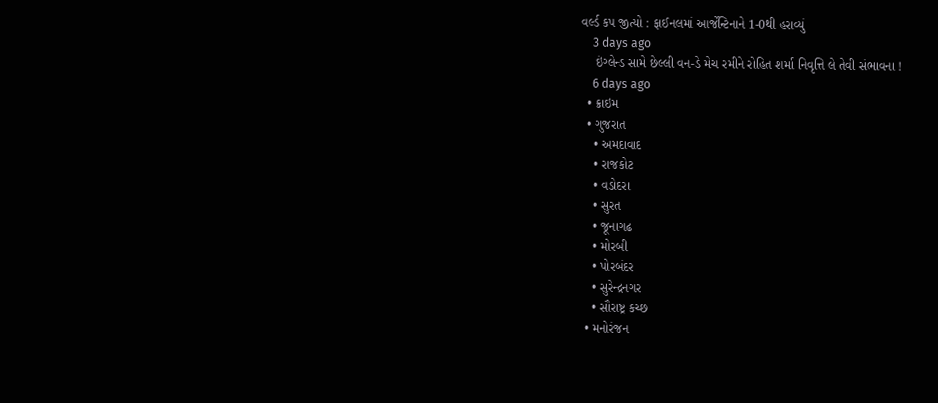વર્લ્ડ કપ જીત્યો : ફાઈનલમાં આર્જેન્ટિનાને 1-0થી હરાવ્યું
    3 days ago
    ઇંગ્લેન્ડ સામે છેલ્લી વન-ડે મેચ રમીને રોહિત શર્મા નિવૃત્તિ લે તેવી સંભાવના !
    6 days ago
  • ક્રાઇમ
  • ગુજરાત
    • અમદાવાદ
    • રાજકોટ
    • વડોદરા
    • સુરત
    • જૂનાગઢ
    • મોરબી
    • પોરબંદર
    • સુરેન્દ્રનગર
    • સૌરાષ્ટ્ર કચ્છ
  • મનોરંજન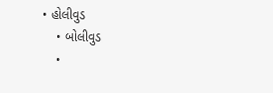• હોલીવુડ
    • બોલીવુડ
    •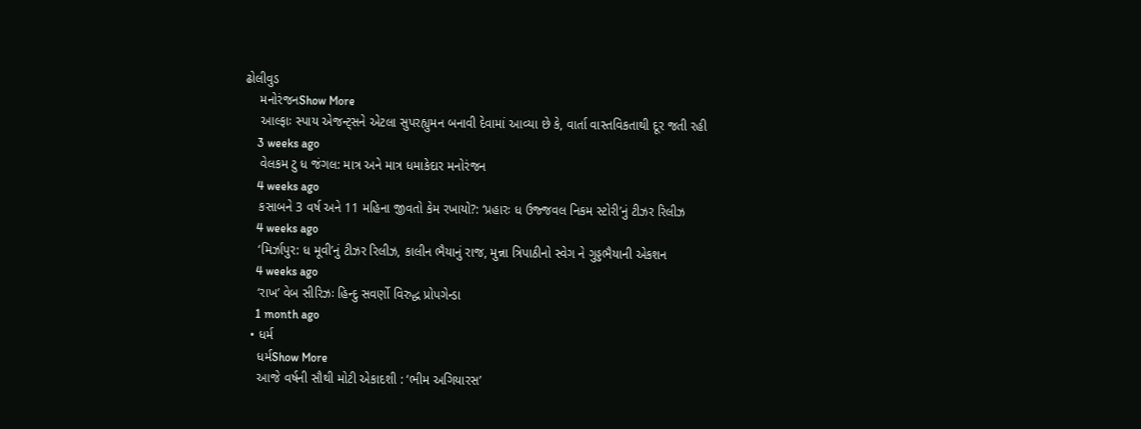ઢોલીવુડ
    મનોરંજનShow More
    આલ્ફાઃ સ્પાય એજન્ટ્સને એટલા સુપરહ્યુમન બનાવી દેવામાં આવ્યા છે કે, વાર્તા વાસ્તવિકતાથી દૂર જતી રહી
    3 weeks ago
    વેલકમ ટુ ધ જંગલ: માત્ર અને માત્ર ધમાકેદાર મનોરંજન
    4 weeks ago
    કસાબને 3 વર્ષ અને 11 મહિના જીવતો કેમ રખાયો?: ‘પ્રહારઃ ધ ઉજ્જવલ નિકમ સ્ટોરી’નું ટીઝર રિલીઝ
    4 weeks ago
    ‘મિર્ઝાપુર: ધ મૂવી’નું ટીઝર રિલીઝ, કાલીન ભૈયાનું રાજ, મુન્ના ત્રિપાઠીનો સ્વેગ ને ગુડ્ડભૈયાની એકશન
    4 weeks ago
    ‘રાખ’ વેબ સીરિઝઃ હિન્દુ સવર્ણો વિરુદ્ધ પ્રોપગેન્ડા
    1 month ago
  • ધર્મ
    ધર્મShow More
    આજે વર્ષની સૌથી મોટી એકાદશી : ‘ભીમ અગિયારસ’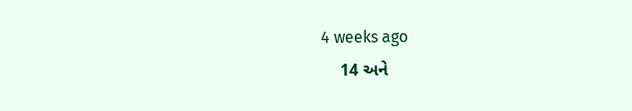4 weeks ago
    14 અને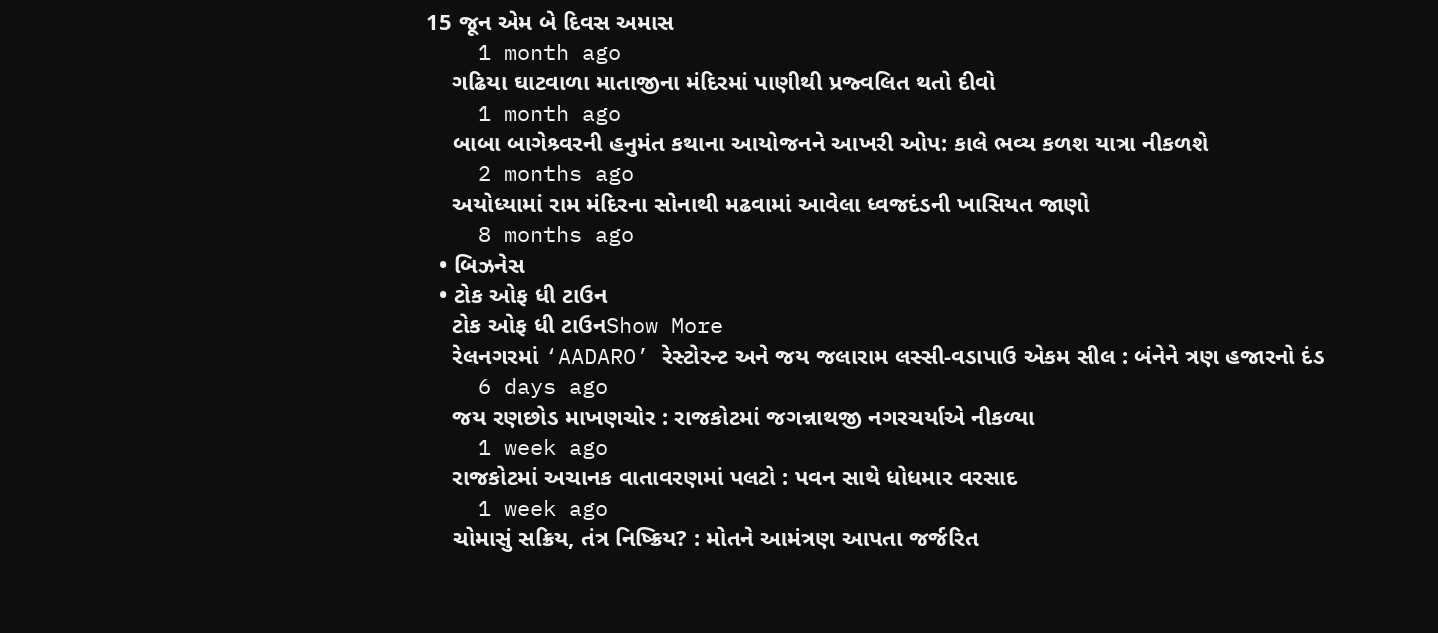15 જૂન એમ બે દિવસ અમાસ
    1 month ago
    ગઢિયા ઘાટવાળા માતાજીના મંદિરમાં પાણીથી પ્રજ્વલિત થતો દીવો
    1 month ago
    બાબા બાગેશ્ર્વરની હનુમંત કથાના આયોજનને આખરી ઓપ: કાલે ભવ્ય કળશ યાત્રા નીકળશે
    2 months ago
    અયોધ્યામાં રામ મંદિરના સોનાથી મઢવામાં આવેલા ધ્વજદંડની ખાસિયત જાણો
    8 months ago
  • બિઝનેસ
  • ટોક ઓફ ધી ટાઉન
    ટોક ઓફ ધી ટાઉનShow More
    રેલનગરમાં ‘AADARO’ રેસ્ટોરન્ટ અને જય જલારામ લસ્સી-વડાપાઉ એકમ સીલ : બંનેને ત્રણ હજારનો દંડ
    6 days ago
    જય રણછોડ માખણચોર : રાજકોટમાં જગન્નાથજી નગરચર્યાએ નીકળ્યા
    1 week ago
    રાજકોટમાં અચાનક વાતાવરણમાં પલટો : પવન સાથે ધોધમાર વરસાદ
    1 week ago
    ચોમાસું સક્રિય, તંત્ર નિષ્ક્રિય? : મોતને આમંત્રણ આપતા જર્જરિત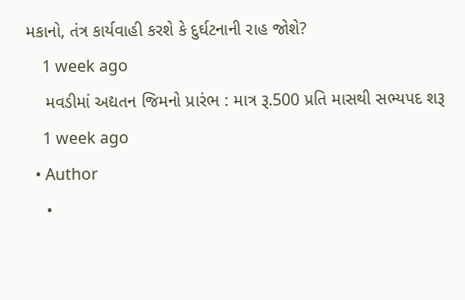મકાનો, તંત્ર કાર્યવાહી કરશે કે દુર્ઘટનાની રાહ જોશે?
    1 week ago
    મવડીમાં અદ્યતન જિમનો પ્રારંભ : માત્ર રૂ.500 પ્રતિ માસથી સભ્યપદ શરૂ
    1 week ago
  • Author
    •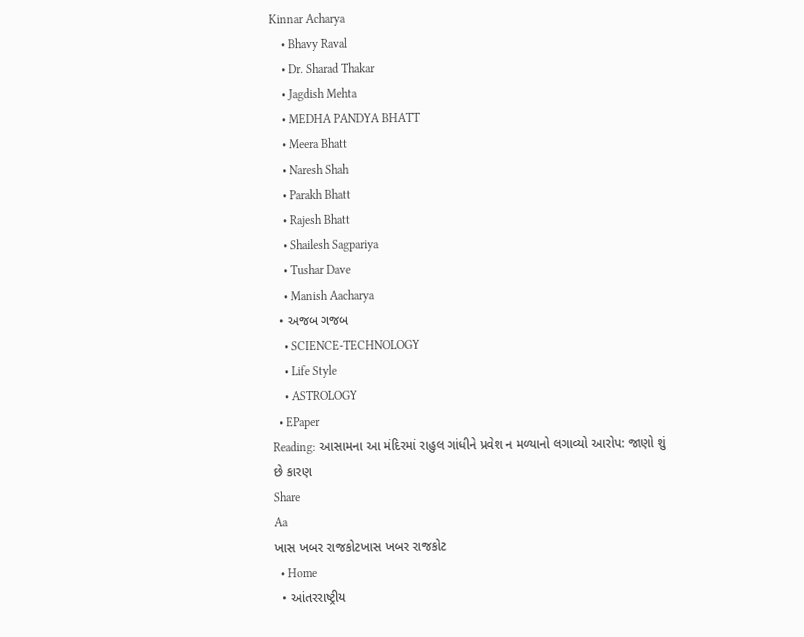Kinnar Acharya
    • Bhavy Raval
    • Dr. Sharad Thakar
    • Jagdish Mehta
    • MEDHA PANDYA BHATT
    • Meera Bhatt
    • Naresh Shah
    • Parakh Bhatt
    • Rajesh Bhatt
    • Shailesh Sagpariya
    • Tushar Dave
    • Manish Aacharya
  • અજબ ગજબ
    • SCIENCE-TECHNOLOGY
    • Life Style
    • ASTROLOGY
  • EPaper
Reading: આસામના આ મંદિરમાં રાહુલ ગાંધીને પ્રવેશ ન મળ્યાનો લગાવ્યો આરોપ: જાણો શું છે કારણ
Share
Aa
ખાસ ખબર રાજકોટખાસ ખબર રાજકોટ
  • Home
  • આંતરરાષ્ટ્રીય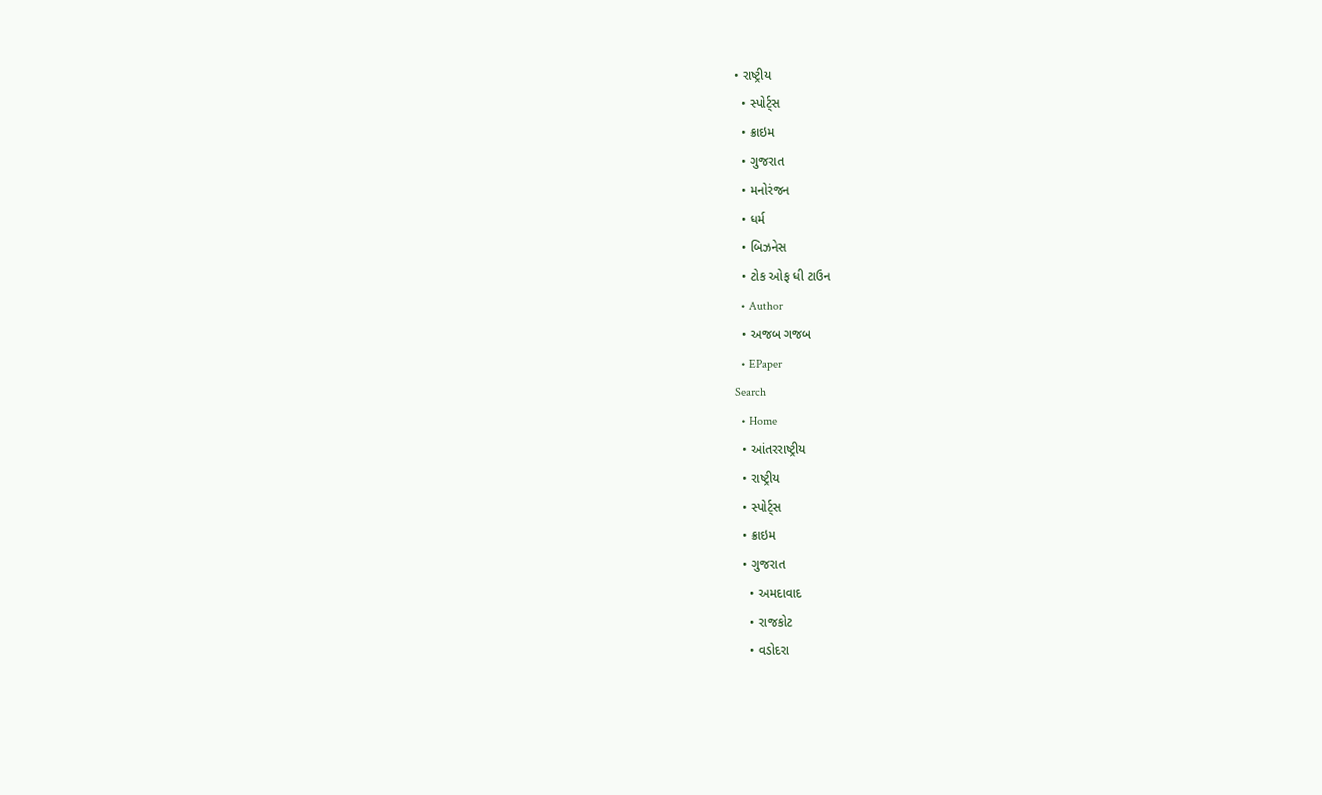• રાષ્ટ્રીય
  • સ્પોર્ટ્સ
  • ક્રાઇમ
  • ગુજરાત
  • મનોરંજન
  • ધર્મ
  • બિઝનેસ
  • ટોક ઓફ ધી ટાઉન
  • Author
  • અજબ ગજબ
  • EPaper
Search
  • Home
  • આંતરરાષ્ટ્રીય
  • રાષ્ટ્રીય
  • સ્પોર્ટ્સ
  • ક્રાઇમ
  • ગુજરાત
    • અમદાવાદ
    • રાજકોટ
    • વડોદરા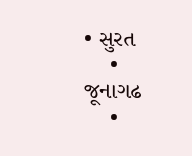• સુરત
    • જૂનાગઢ
    •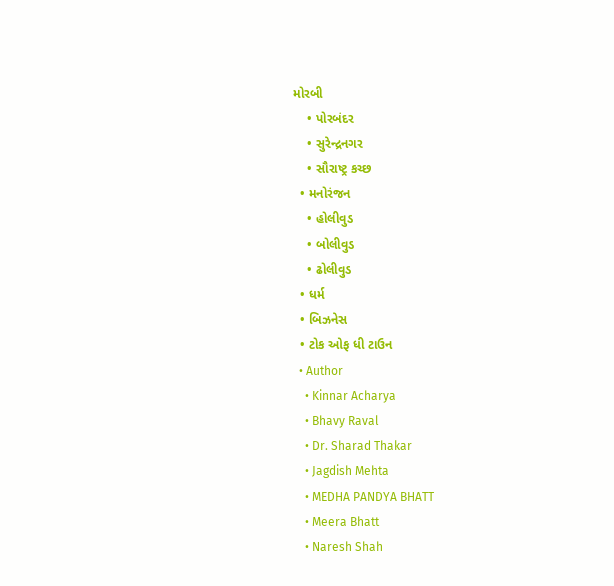મોરબી
    • પોરબંદર
    • સુરેન્દ્રનગર
    • સૌરાષ્ટ્ર કચ્છ
  • મનોરંજન
    • હોલીવુડ
    • બોલીવુડ
    • ઢોલીવુડ
  • ધર્મ
  • બિઝનેસ
  • ટોક ઓફ ધી ટાઉન
  • Author
    • Kinnar Acharya
    • Bhavy Raval
    • Dr. Sharad Thakar
    • Jagdish Mehta
    • MEDHA PANDYA BHATT
    • Meera Bhatt
    • Naresh Shah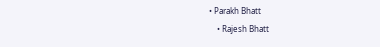• Parakh Bhatt
    • Rajesh Bhatt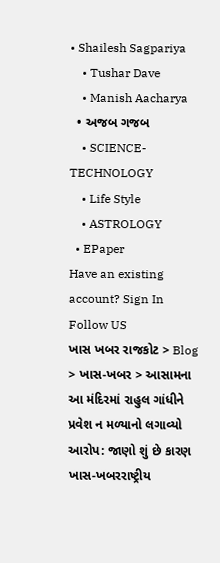• Shailesh Sagpariya
    • Tushar Dave
    • Manish Aacharya
  • અજબ ગજબ
    • SCIENCE-TECHNOLOGY
    • Life Style
    • ASTROLOGY
  • EPaper
Have an existing account? Sign In
Follow US
ખાસ ખબર રાજકોટ > Blog > ખાસ-ખબર > આસામના આ મંદિરમાં રાહુલ ગાંધીને પ્રવેશ ન મળ્યાનો લગાવ્યો આરોપ: જાણો શું છે કારણ
ખાસ-ખબરરાષ્ટ્રીય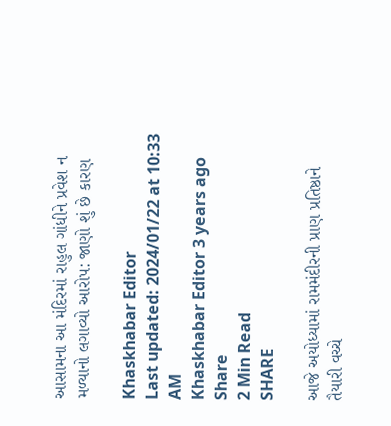આસામના આ મંદિરમાં રાહુલ ગાંધીને પ્રવેશ ન મળ્યાનો લગાવ્યો આરોપ: જાણો શું છે કારણ

Khaskhabar Editor
Last updated: 2024/01/22 at 10:33 AM
Khaskhabar Editor 3 years ago
Share
2 Min Read
SHARE

આજે અયોધ્યામાં રામમંદીરની પ્રાણ પ્રતિષ્ઠાને તૈયારી વચ્ચે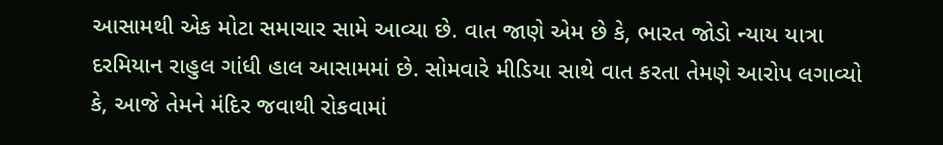આસામથી એક મોટા સમાચાર સામે આવ્યા છે. વાત જાણે એમ છે કે, ભારત જોડો ન્યાય યાત્રા દરમિયાન રાહુલ ગાંધી હાલ આસામમાં છે. સોમવારે મીડિયા સાથે વાત કરતા તેમણે આરોપ લગાવ્યો કે, આજે તેમને મંદિર જવાથી રોકવામાં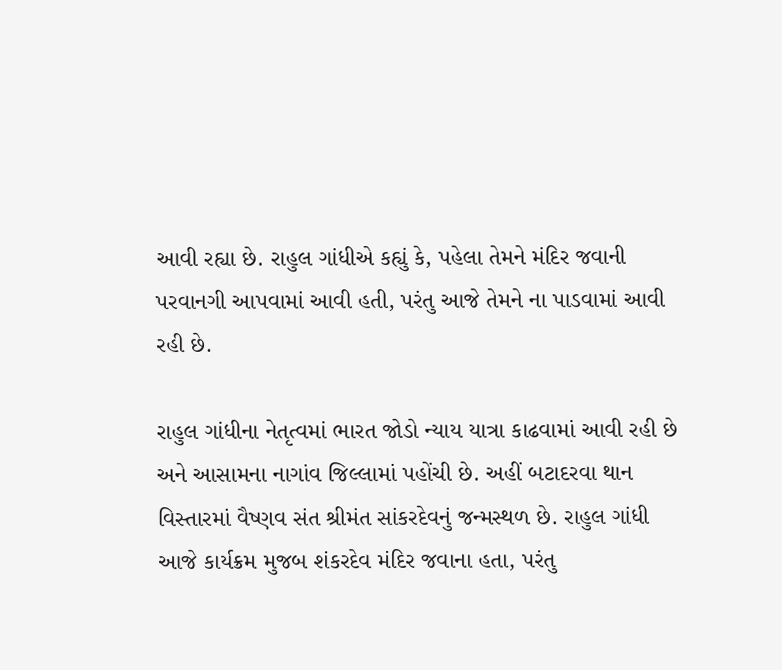આવી રહ્યા છે. રાહુલ ગાંધીએ કહ્યું કે, પહેલા તેમને મંદિર જવાની પરવાનગી આપવામાં આવી હતી, પરંતુ આજે તેમને ના પાડવામાં આવી રહી છે.

રાહુલ ગાંધીના નેતૃત્વમાં ભારત જોડો ન્યાય યાત્રા કાઢવામાં આવી રહી છે અને આસામના નાગાંવ જિલ્લામાં પહોંચી છે. અહીં બટાદરવા થાન વિસ્તારમાં વૈષ્ણવ સંત શ્રીમંત સાંકરદેવનું જન્મસ્થળ છે. રાહુલ ગાંધી આજે કાર્યક્રમ મુજબ શંકરદેવ મંદિર જવાના હતા, પરંતુ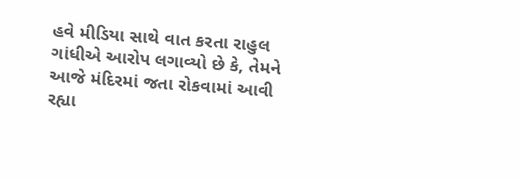હવે મીડિયા સાથે વાત કરતા રાહુલ ગાંધીએ આરોપ લગાવ્યો છે કે, તેમને આજે મંદિરમાં જતા રોકવામાં આવી રહ્યા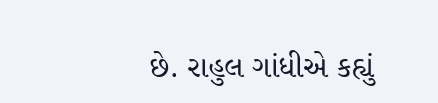છે. રાહુલ ગાંધીએ કહ્યું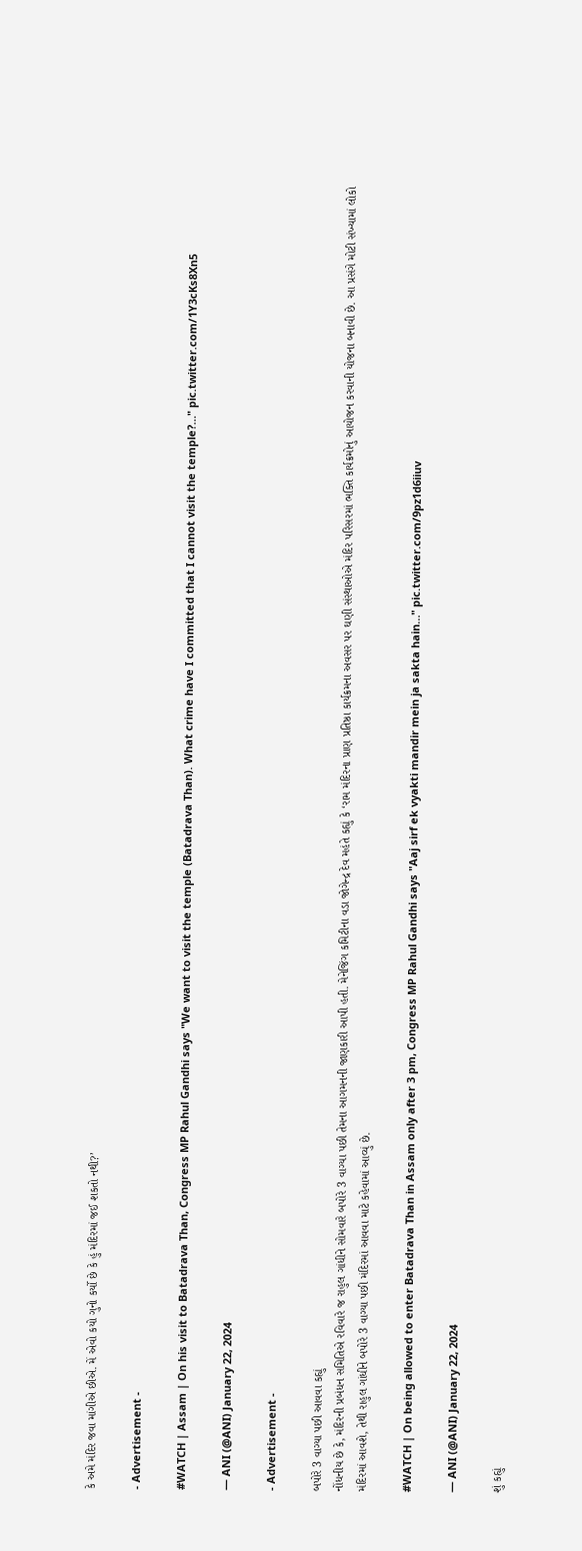કે અમે મંદિર જવા માંગીએ છીએ. મેં એવો કયો ગુનો કર્યો છે કે હું મંદિરમાં જઈ શકતો નથી?’

- Advertisement -

#WATCH | Assam | On his visit to Batadrava Than, Congress MP Rahul Gandhi says "We want to visit the temple (Batadrava Than). What crime have I committed that I cannot visit the temple?…" pic.twitter.com/1Y3cKs8Xn5

— ANI (@ANI) January 22, 2024

- Advertisement -

બપોરે 3 વાગ્યા પછી આવવા કહ્યું
નોંધનીય છે કે, મંદિરની પ્રબંધન સમિતિએ રવિવારે જ રાહુલ ગાંધીને સોમવારે બપોરે 3 વાગ્યા પછી તેમના આગમનની જાણકારી આપી હતી. મેનેજિંગ કમિટીના વડા જોગેન્દ્ર દેવ મહંતે કહ્યું કે ‘રામ મંદિરના પ્રાણ પ્રતિષ્ઠા કાર્યક્રમના અવસર પર ઘણી સંસ્થાઓએ મંદિર પરિસરમાં ભક્તિ કાર્યક્રમોનું આયોજન કરવાની યોજના બનાવી છે. આ પ્રસંગે મોટી સંખ્યામાં લોકો મંદિરમાં આવશે, તેથી રાહુલ ગાંધીને બપોરે 3 વાગ્યા પછી મંદિરમાં આવવા માટે કહેવામાં આવ્યું છે.

#WATCH | On being allowed to enter Batadrava Than in Assam only after 3 pm, Congress MP Rahul Gandhi says "Aaj sirf ek vyakti mandir mein ja sakta hain…" pic.twitter.com/9pz1d6iiuv

— ANI (@ANI) January 22, 2024

શું કહ્યું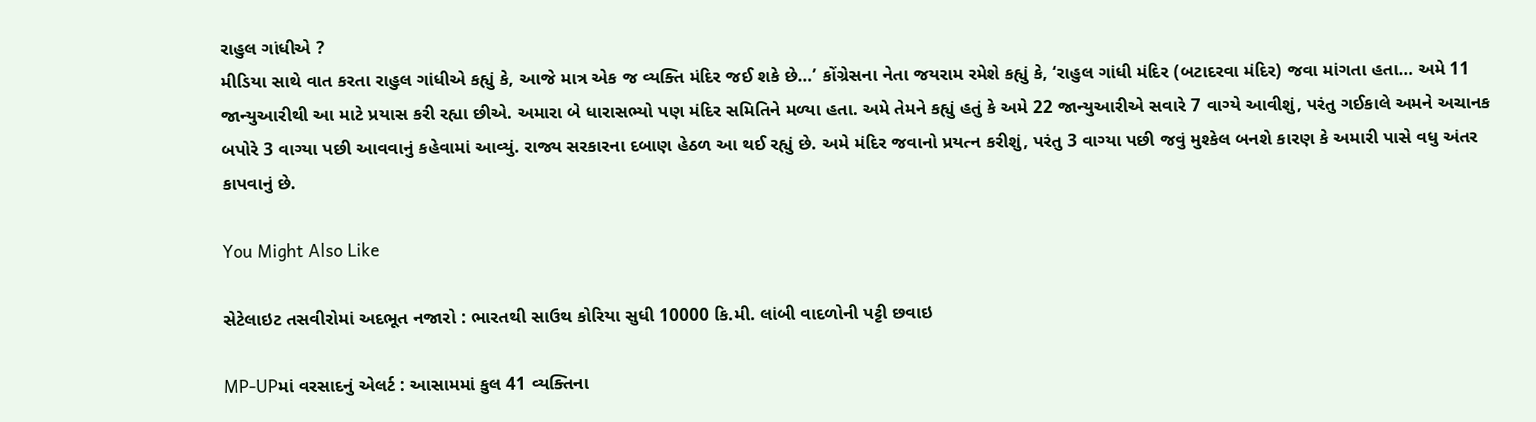રાહુલ ગાંધીએ ?
મીડિયા સાથે વાત કરતા રાહુલ ગાંધીએ કહ્યું કે, આજે માત્ર એક જ વ્યક્તિ મંદિર જઈ શકે છે…’ કોંગ્રેસના નેતા જયરામ રમેશે કહ્યું કે, ‘રાહુલ ગાંધી મંદિર (બટાદરવા મંદિર) જવા માંગતા હતા… અમે 11 જાન્યુઆરીથી આ માટે પ્રયાસ કરી રહ્યા છીએ. અમારા બે ધારાસભ્યો પણ મંદિર સમિતિને મળ્યા હતા. અમે તેમને કહ્યું હતું કે અમે 22 જાન્યુઆરીએ સવારે 7 વાગ્યે આવીશું, પરંતુ ગઈકાલે અમને અચાનક બપોરે 3 વાગ્યા પછી આવવાનું કહેવામાં આવ્યું. રાજ્ય સરકારના દબાણ હેઠળ આ થઈ રહ્યું છે. અમે મંદિર જવાનો પ્રયત્ન કરીશું, પરંતુ 3 વાગ્યા પછી જવું મુશ્કેલ બનશે કારણ કે અમારી પાસે વધુ અંતર કાપવાનું છે.

You Might Also Like

સેટેલાઇટ તસવીરોમાં અદભૂત નજારો : ભારતથી સાઉથ કોરિયા સુધી 10000 કિ.મી. લાંબી વાદળોની પટ્ટી છવાઇ

MP-UPમાં વરસાદનું એલર્ટ : આસામમાં કુલ 41 વ્યક્તિના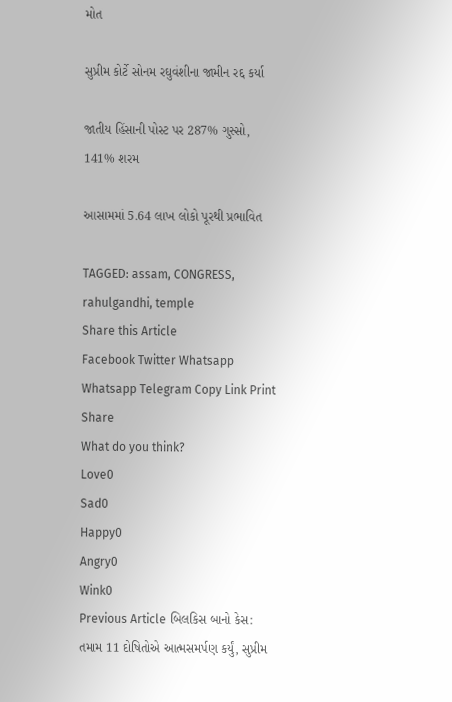મોત

સુપ્રીમ કોર્ટે સોનમ રઘુવંશીના જામીન રદ્દ કર્યા

જાતીય હિંસાની પોસ્ટ પર 287% ગુસ્સો, 141% શરમ

આસામમાં 5.64 લાખ લોકો પૂરથી પ્રભાવિત

TAGGED: assam, CONGRESS, rahulgandhi, temple
Share this Article
Facebook Twitter Whatsapp Whatsapp Telegram Copy Link Print
Share
What do you think?
Love0
Sad0
Happy0
Angry0
Wink0
Previous Article બિલકિસ બાનો કેસ: તમામ 11 દોષિતોએ આત્મસમર્પણ કર્યું, સુપ્રીમ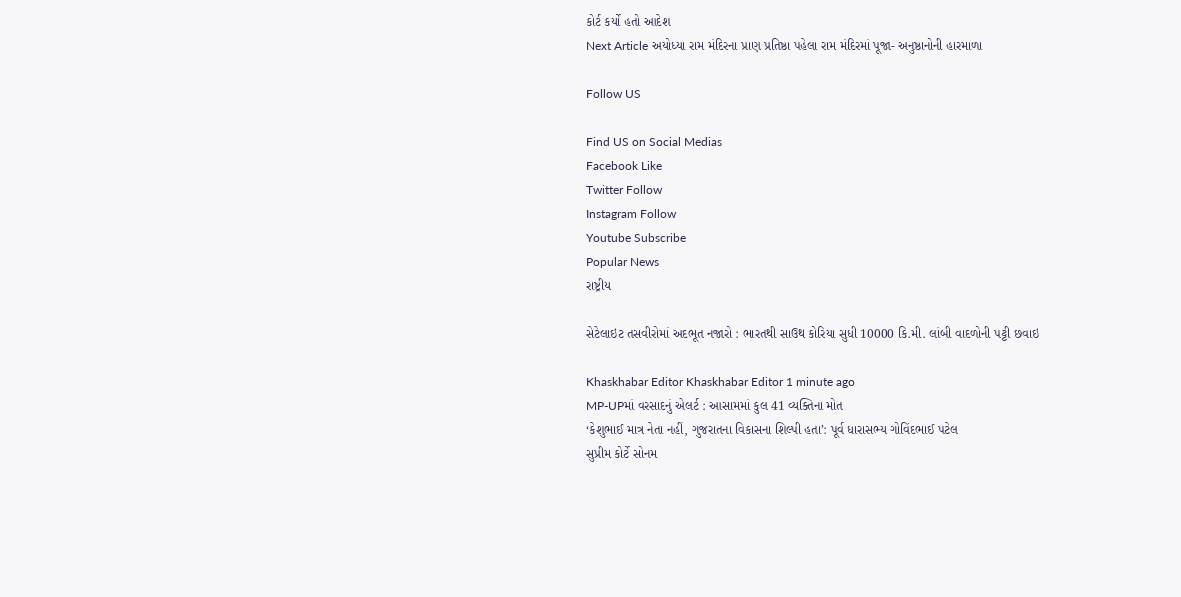કોર્ટ કર્યો હતો આદેશ
Next Article અયોધ્યા રામ મંદિરના પ્રાણ પ્રતિષ્ઠા પહેલા રામ મંદિરમાં પૂજા- અનુષ્ઠાનોની હારમાળા

Follow US

Find US on Social Medias
Facebook Like
Twitter Follow
Instagram Follow
Youtube Subscribe
Popular News
રાષ્ટ્રીય

સેટેલાઇટ તસવીરોમાં અદભૂત નજારો : ભારતથી સાઉથ કોરિયા સુધી 10000 કિ.મી. લાંબી વાદળોની પટ્ટી છવાઇ

Khaskhabar Editor Khaskhabar Editor 1 minute ago
MP-UPમાં વરસાદનું એલર્ટ : આસામમાં કુલ 41 વ્યક્તિના મોત
‘કેશુભાઈ માત્ર નેતા નહીં, ગુજરાતના વિકાસના શિલ્પી હતા’: પૂર્વ ધારાસભ્ય ગોવિંદભાઈ પટેલ
સુપ્રીમ કોર્ટે સોનમ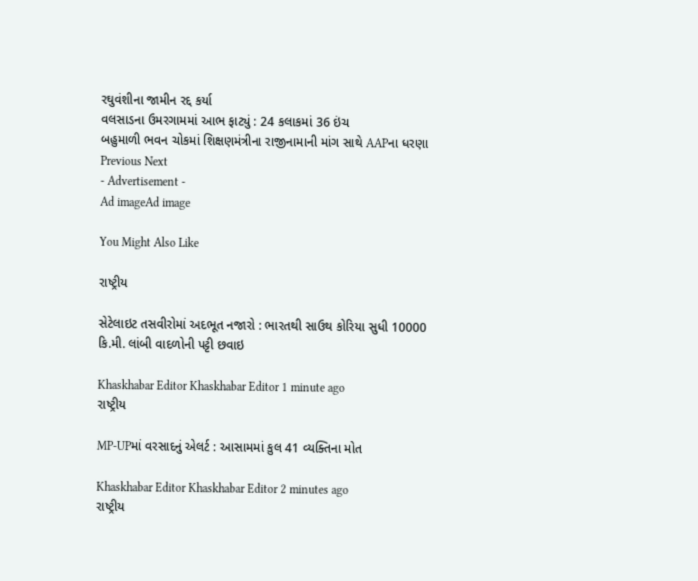રઘુવંશીના જામીન રદ્દ કર્યા
વલસાડના ઉમરગામમાં આભ ફાટ્યું : 24 કલાકમાં 36 ઇંચ
બહુમાળી ભવન ચોકમાં શિક્ષણમંત્રીના રાજીનામાની માંગ સાથે AAPના ધરણા
Previous Next
- Advertisement -
Ad imageAd image

You Might Also Like

રાષ્ટ્રીય

સેટેલાઇટ તસવીરોમાં અદભૂત નજારો : ભારતથી સાઉથ કોરિયા સુધી 10000 કિ.મી. લાંબી વાદળોની પટ્ટી છવાઇ

Khaskhabar Editor Khaskhabar Editor 1 minute ago
રાષ્ટ્રીય

MP-UPમાં વરસાદનું એલર્ટ : આસામમાં કુલ 41 વ્યક્તિના મોત

Khaskhabar Editor Khaskhabar Editor 2 minutes ago
રાષ્ટ્રીય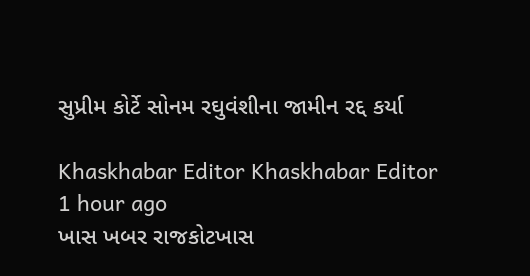સુપ્રીમ કોર્ટે સોનમ રઘુવંશીના જામીન રદ્દ કર્યા

Khaskhabar Editor Khaskhabar Editor 1 hour ago
ખાસ ખબર રાજકોટખાસ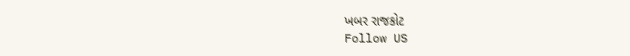ખબર રાજકોટ
Follow US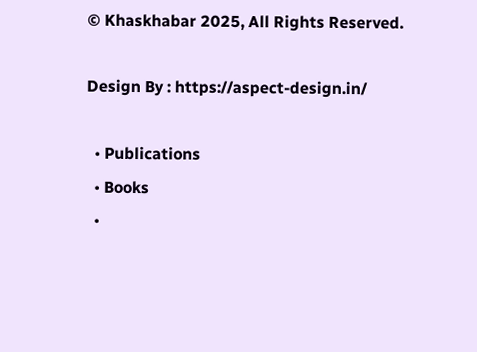© Khaskhabar 2025, All Rights Reserved.

Design By : https://aspect-design.in/

  • Publications
  • Books
  •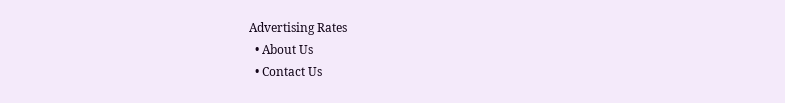Advertising Rates
  • About Us
  • Contact Us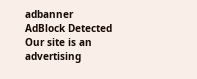adbanner
AdBlock Detected
Our site is an advertising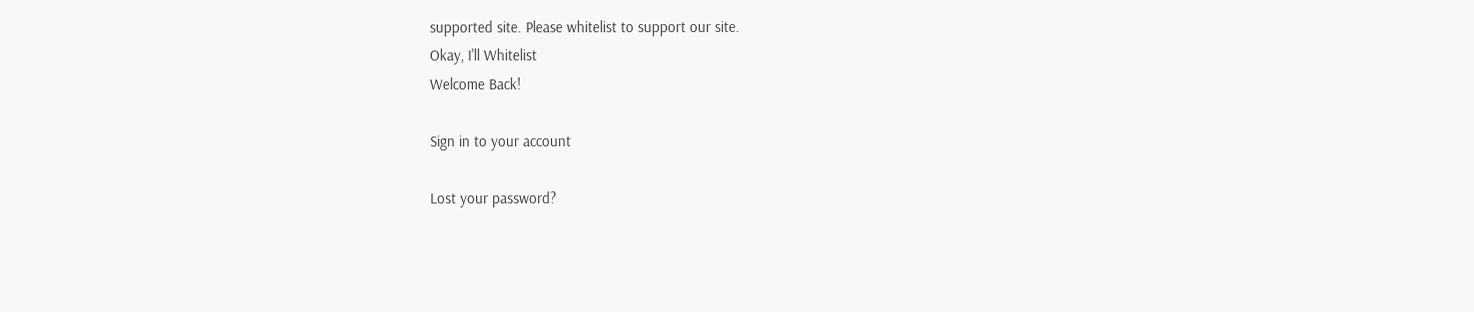supported site. Please whitelist to support our site.
Okay, I'll Whitelist
Welcome Back!

Sign in to your account

Lost your password?